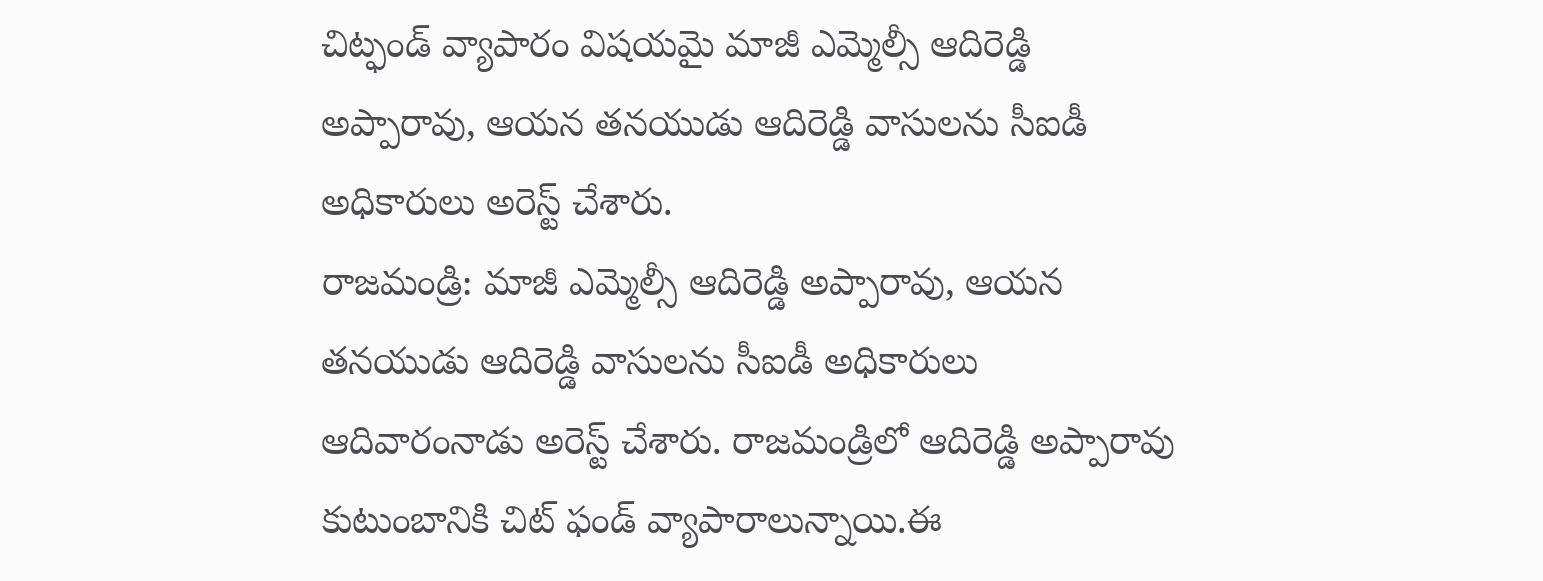చిట్ఫండ్ వ్యాపారం విషయమై మాజీ ఎమ్మెల్సీ ఆదిరెడ్డి అప్పారావు, ఆయన తనయుడు ఆదిరెడ్డి వాసులను సీఐడీ అధికారులు అరెస్ట్ చేశారు.
రాజమండ్రి: మాజీ ఎమ్మెల్సీ ఆదిరెడ్డి అప్పారావు, ఆయన తనయుడు ఆదిరెడ్డి వాసులను సీఐడీ అధికారులు ఆదివారంనాడు అరెస్ట్ చేశారు. రాజమండ్రిలో ఆదిరెడ్డి అప్పారావు కుటుంబానికి చిట్ ఫండ్ వ్యాపారాలున్నాయి.ఈ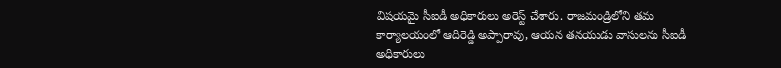విషయమై సీఐడీ అధికారులు అరెస్ట్ చేశారు. రాజమండ్రిలోని తమ కార్యాలయంలో ఆదిరెడ్డి అప్పారావు, ఆయన తనయుడు వాసులను సీఐడీ అధికారులు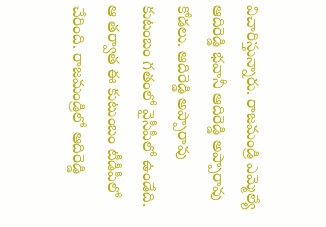విచారిస్తున్నారు. రాజమండ్రి ఎమ్మెల్యే ఆదిరెడ్డి భవానీ ఆదిరెడ్డి అప్పారావు కోడలు. ఆదిరెడ్డి అప్పారావు కుటంబం గతంలో వైసీపీలో ఉండేది. ఆ తర్వాత ఈ కుటుంబం టీడీపీలో చేరింది. రాజమండ్రిలో ఆదిరెడ్డి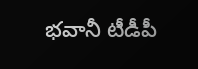భవానీ టీడీపీ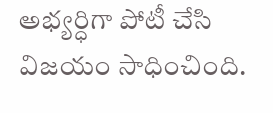అభ్యర్ధిగా పోటీ చేసి విజయం సాధించింది.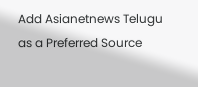Add Asianetnews Telugu as a Preferred Source